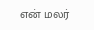என் மலர்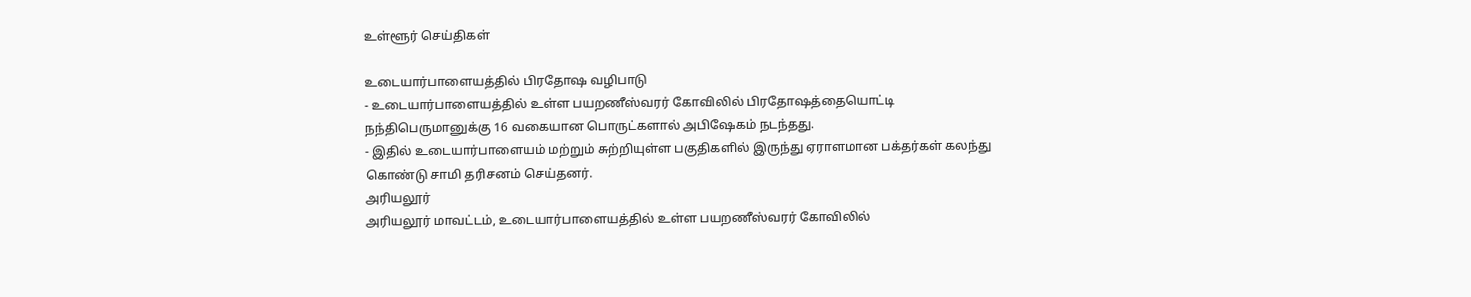உள்ளூர் செய்திகள்

உடையார்பாளையத்தில் பிரதோஷ வழிபாடு
- உடையார்பாளையத்தில் உள்ள பயறணீஸ்வரர் கோவிலில் பிரதோஷத்தையொட்டி நந்திபெருமானுக்கு 16 வகையான பொருட்களால் அபிஷேகம் நடந்தது.
- இதில் உடையார்பாளையம் மற்றும் சுற்றியுள்ள பகுதிகளில் இருந்து ஏராளமான பக்தர்கள் கலந்து கொண்டு சாமி தரிசனம் செய்தனர்.
அரியலூர்
அரியலூர் மாவட்டம், உடையார்பாளையத்தில் உள்ள பயறணீஸ்வரர் கோவிலில்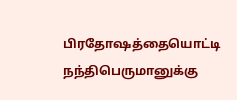பிரதோஷத்தையொட்டி நந்திபெருமானுக்கு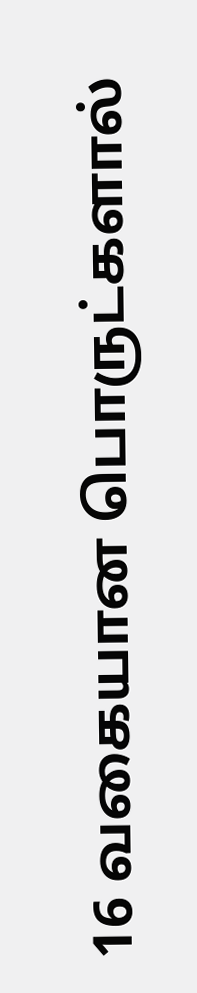16 வகையான பொருட்களால்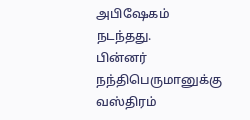அபிஷேகம் நடந்தது.
பின்னர் நந்திபெருமானுக்கு வஸ்திரம்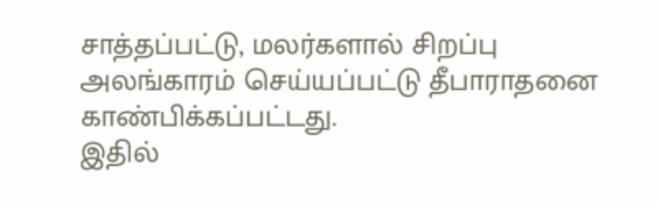சாத்தப்பட்டு, மலர்களால் சிறப்பு அலங்காரம் செய்யப்பட்டு தீபாராதனை காண்பிக்கப்பட்டது.
இதில்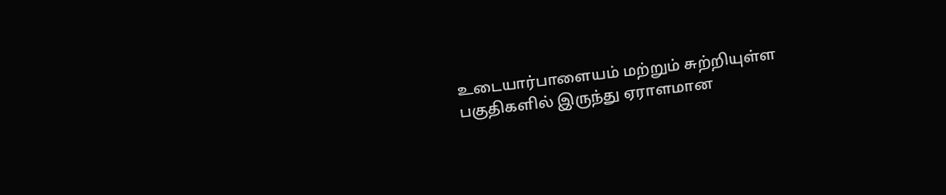உடையார்பாளையம் மற்றும் சுற்றியுள்ள பகுதிகளில் இருந்து ஏராளமான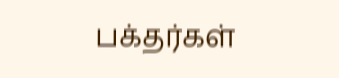பக்தர்கள்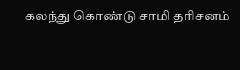கலந்து கொண்டு சாமி தரிசனம்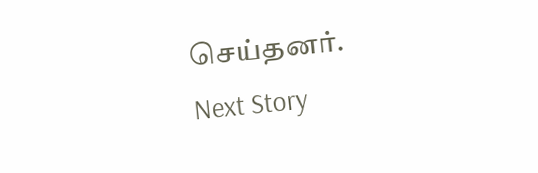செய்தனர்.
Next Story